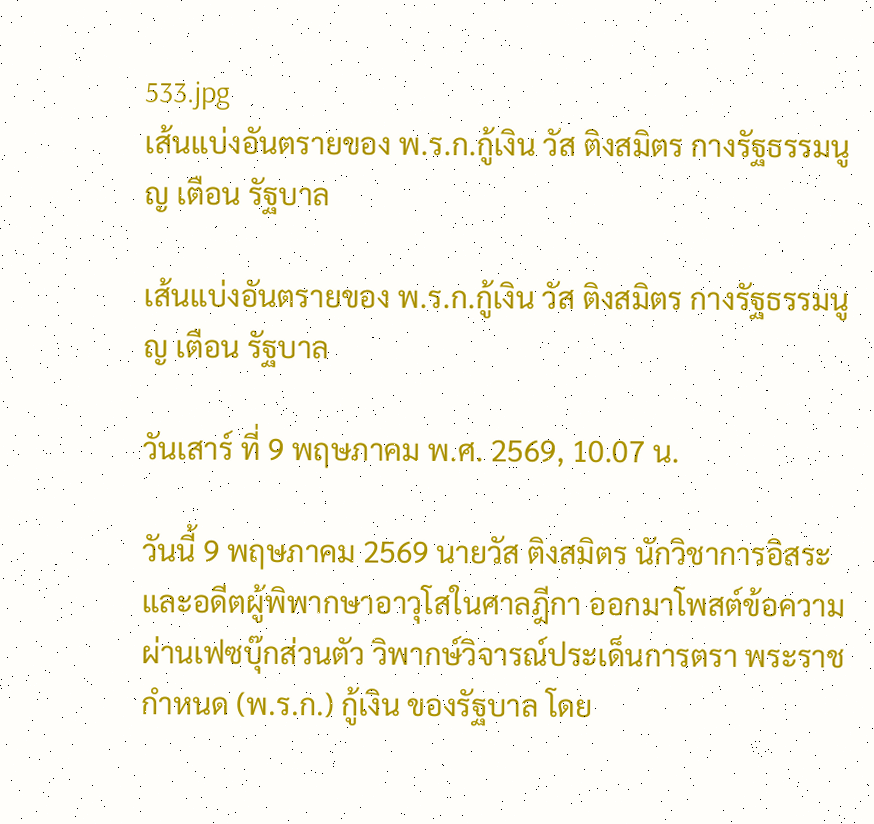533.jpg
เส้นแบ่งอันตรายของ พ.ร.ก.กู้เงิน วัส ติงสมิตร กางรัฐธรรมนูญ เตือน รัฐบาล

เส้นแบ่งอันตรายของ พ.ร.ก.กู้เงิน วัส ติงสมิตร กางรัฐธรรมนูญ เตือน รัฐบาล

วันเสาร์ ที่ 9 พฤษภาคม พ.ศ. 2569, 10.07 น.

วันนี้ 9 พฤษภาคม 2569 นายวัส ติงสมิตร นักวิชาการอิสระ และอดีตผู้พิพากษาอาวุโสในศาลฎีกา ออกมาโพสต์ข้อความผ่านเฟซบุ๊กส่วนตัว วิพากษ์วิจารณ์ประเด็นการตรา พระราชกำหนด (พ.ร.ก.) กู้เงิน ของรัฐบาล โดย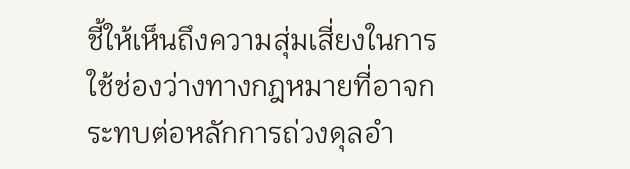ชี้ให้เห็นถึงความสุ่มเสี่ยงในการใช้ช่องว่างทางกฎหมายที่อาจกระทบต่อหลักการถ่วงดุลอำ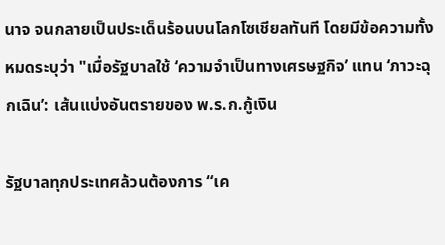นาจ จนกลายเป็นประเด็นร้อนบนโลกโซเชียลทันที โดยมีข้อความทั้งหมดระบุว่า "เมื่อรัฐบาลใช้ ‘ความจำเป็นทางเศรษฐกิจ’ แทน ‘ภาวะฉุกเฉิน’: เส้นแบ่งอันตรายของ พ.ร.ก.กู้เงิน

รัฐบาลทุกประเทศล้วนต้องการ “เค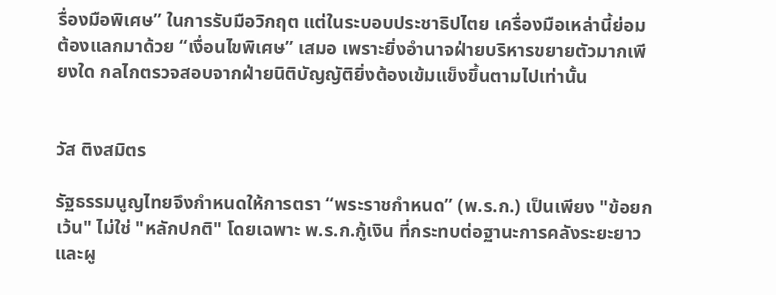รื่องมือพิเศษ” ในการรับมือวิกฤต แต่ในระบอบประชาธิปไตย เครื่องมือเหล่านี้ย่อมต้องแลกมาด้วย “เงื่อนไขพิเศษ” เสมอ เพราะยิ่งอำนาจฝ่ายบริหารขยายตัวมากเพียงใด กลไกตรวจสอบจากฝ่ายนิติบัญญัติยิ่งต้องเข้มแข็งขึ้นตามไปเท่านั้น


วัส ติงสมิตร

รัฐธรรมนูญไทยจึงกำหนดให้การตรา “พระราชกำหนด” (พ.ร.ก.) เป็นเพียง "ข้อยกเว้น" ไม่ใช่ "หลักปกติ" โดยเฉพาะ พ.ร.ก.กู้เงิน ที่กระทบต่อฐานะการคลังระยะยาว และผู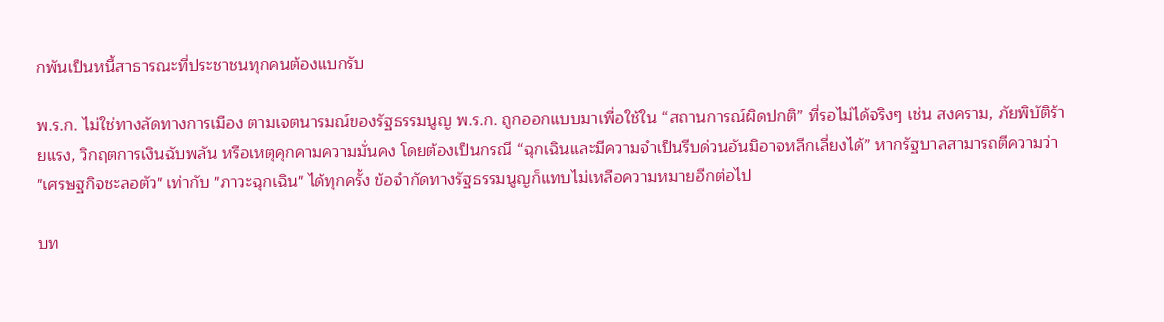กพันเป็นหนี้สาธารณะที่ประชาชนทุกคนต้องแบกรับ

พ.ร.ก. ไม่ใช่ทางลัดทางการเมือง ตามเจตนารมณ์ของรัฐธรรมนูญ พ.ร.ก. ถูกออกแบบมาเพื่อใช้ใน “สถานการณ์ผิดปกติ” ที่รอไม่ได้จริงๆ เช่น สงคราม, ภัยพิบัติร้ายแรง, วิกฤตการเงินฉับพลัน หรือเหตุคุกคามความมั่นคง โดยต้องเป็นกรณี “ฉุกเฉินและมีความจำเป็นรีบด่วนอันมิอาจหลีกเลี่ยงได้” หากรัฐบาลสามารถตีความว่า "เศรษฐกิจชะลอตัว" เท่ากับ "ภาวะฉุกเฉิน" ได้ทุกครั้ง ข้อจำกัดทางรัฐธรรมนูญก็แทบไม่เหลือความหมายอีกต่อไป

บท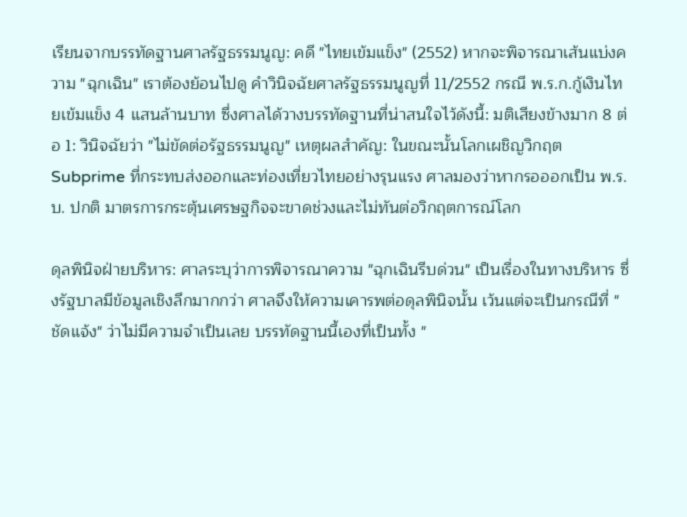เรียนจากบรรทัดฐานศาลรัฐธรรมนูญ: คดี "ไทยเข้มแข็ง" (2552) หากจะพิจารณาเส้นแบ่งความ "ฉุกเฉิน" เราต้องย้อนไปดู คำวินิจฉัยศาลรัฐธรรมนูญที่ 11/2552 กรณี พ.ร.ก.กู้เงินไทยเข้มแข็ง 4 แสนล้านบาท ซึ่งศาลได้วางบรรทัดฐานที่น่าสนใจไว้ดังนี้: มติเสียงข้างมาก 8 ต่อ 1: วินิจฉัยว่า "ไม่ขัดต่อรัฐธรรมนูญ" เหตุผลสำคัญ: ในขณะนั้นโลกเผชิญวิกฤต Subprime ที่กระทบส่งออกและท่องเที่ยวไทยอย่างรุนแรง ศาลมองว่าหากรอออกเป็น พ.ร.บ. ปกติ มาตรการกระตุ้นเศรษฐกิจจะขาดช่วงและไม่ทันต่อวิกฤตการณ์โลก

ดุลพินิจฝ่ายบริหาร: ศาลระบุว่าการพิจารณาความ "ฉุกเฉินรีบด่วน" เป็นเรื่องในทางบริหาร ซึ่งรัฐบาลมีข้อมูลเชิงลึกมากกว่า ศาลจึงให้ความเคารพต่อดุลพินิจนั้น เว้นแต่จะเป็นกรณีที่ "ชัดแจ้ง" ว่าไม่มีความจำเป็นเลย บรรทัดฐานนี้เองที่เป็นทั้ง "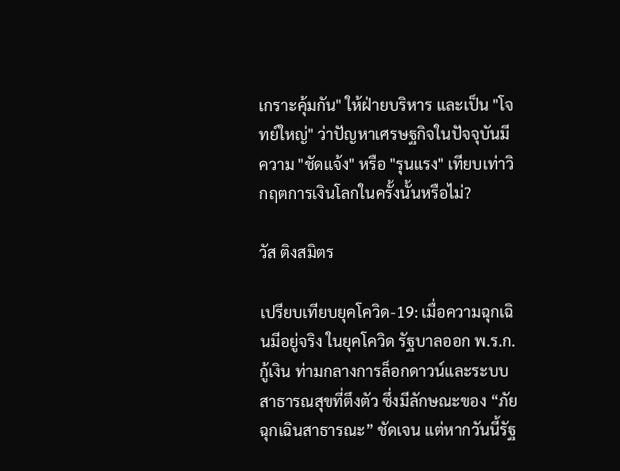เกราะคุ้มกัน" ให้ฝ่ายบริหาร และเป็น "โจทย์ใหญ่" ว่าปัญหาเศรษฐกิจในปัจจุบันมีความ "ชัดแจ้ง" หรือ "รุนแรง" เทียบเท่าวิกฤตการเงินโลกในครั้งนั้นหรือไม่?

วัส ติงสมิตร

เปรียบเทียบยุคโควิด-19: เมื่อความฉุกเฉินมีอยู่จริง ในยุคโควิด รัฐบาลออก พ.ร.ก.กู้เงิน ท่ามกลางการล็อกดาวน์และระบบสาธารณสุขที่ตึงตัว ซึ่งมีลักษณะของ “ภัยฉุกเฉินสาธารณะ” ชัดเจน แต่หากวันนี้รัฐ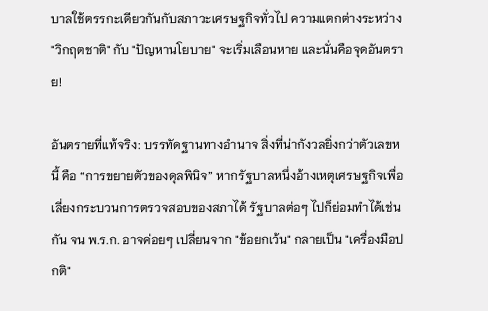บาลใช้ตรรกะเดียวกันกับสภาวะเศรษฐกิจทั่วไป ความแตกต่างระหว่าง "วิกฤตชาติ" กับ "ปัญหานโยบาย" จะเริ่มเลือนหาย และนั่นคือจุดอันตราย!

อันตรายที่แท้จริง: บรรทัดฐานทางอำนาจ สิ่งที่น่ากังวลยิ่งกว่าตัวเลขหนี้ คือ “การขยายตัวของดุลพินิจ” หากรัฐบาลหนึ่งอ้างเหตุเศรษฐกิจเพื่อเลี่ยงกระบวนการตรวจสอบของสภาได้ รัฐบาลต่อๆ ไปก็ย่อมทำได้เช่นกัน จน พ.ร.ก. อาจค่อยๆ เปลี่ยนจาก "ข้อยกเว้น" กลายเป็น "เครื่องมือปกติ"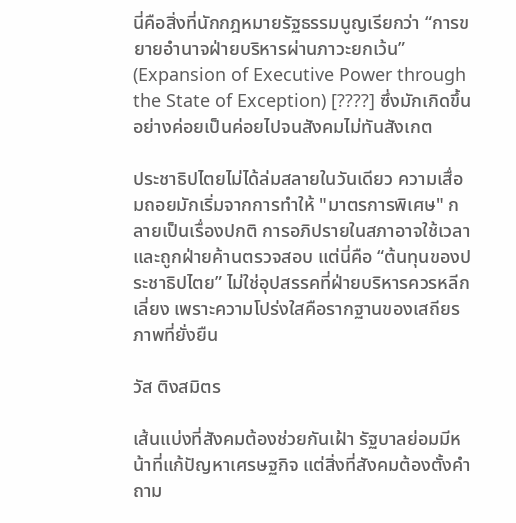นี่คือสิ่งที่นักกฎหมายรัฐธรรมนูญเรียกว่า “การขยายอำนาจฝ่ายบริหารผ่านภาวะยกเว้น” (Expansion of Executive Power through the State of Exception) [????] ซึ่งมักเกิดขึ้นอย่างค่อยเป็นค่อยไปจนสังคมไม่ทันสังเกต

ประชาธิปไตยไม่ได้ล่มสลายในวันเดียว ความเสื่อมถอยมักเริ่มจากการทำให้ "มาตรการพิเศษ" กลายเป็นเรื่องปกติ การอภิปรายในสภาอาจใช้เวลาและถูกฝ่ายค้านตรวจสอบ แต่นี่คือ “ต้นทุนของประชาธิปไตย” ไม่ใช่อุปสรรคที่ฝ่ายบริหารควรหลีกเลี่ยง เพราะความโปร่งใสคือรากฐานของเสถียรภาพที่ยั่งยืน

วัส ติงสมิตร

เส้นแบ่งที่สังคมต้องช่วยกันเฝ้า รัฐบาลย่อมมีหน้าที่แก้ปัญหาเศรษฐกิจ แต่สิ่งที่สังคมต้องตั้งคำถาม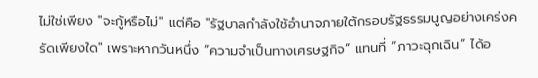ไม่ใช่เพียง "จะกู้หรือไม่" แต่คือ "รัฐบาลกำลังใช้อำนาจภายใต้กรอบรัฐธรรมนูญอย่างเคร่งครัดเพียงใด" เพราะหากวันหนึ่ง “ความจำเป็นทางเศรษฐกิจ” แทนที่ “ภาวะฉุกเฉิน” ได้อ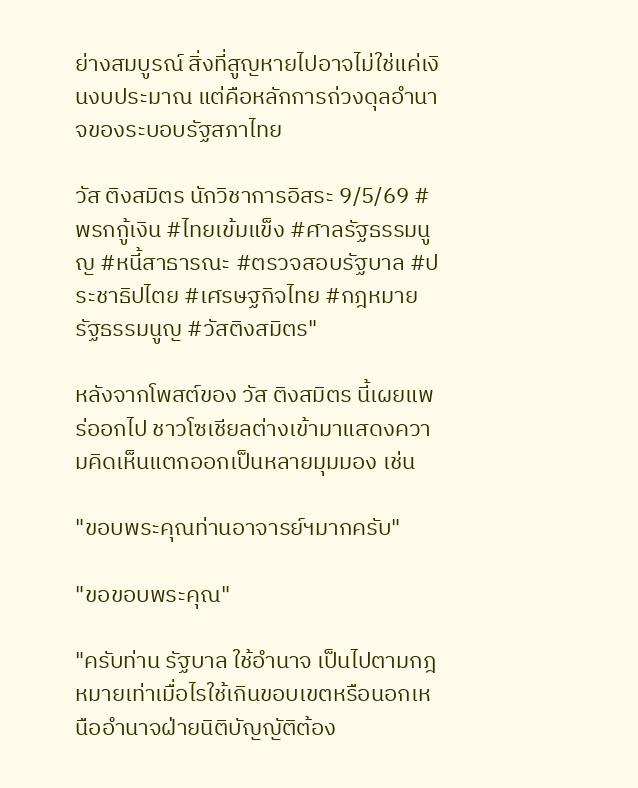ย่างสมบูรณ์ สิ่งที่สูญหายไปอาจไม่ใช่แค่เงินงบประมาณ แต่คือหลักการถ่วงดุลอำนาจของระบอบรัฐสภาไทย

วัส ติงสมิตร นักวิชาการอิสระ 9/5/69 #พรกกู้เงิน #ไทยเข้มแข็ง #ศาลรัฐธรรมนูญ #หนี้สาธารณะ #ตรวจสอบรัฐบาล #ประชาธิปไตย #เศรษฐกิจไทย #กฎหมายรัฐธรรมนูญ #วัสติงสมิตร"

หลังจากโพสต์ของ วัส ติงสมิตร นี้เผยแพร่ออกไป ชาวโซเชียลต่างเข้ามาแสดงความคิดเห็นแตกออกเป็นหลายมุมมอง เช่น

"ขอบพระคุณท่านอาจารย์ฯมากครับ"

"ขอขอบพระคุณ"

"ครับท่าน รัฐบาล ใช้อำนาจ เป็นไปตามกฎหมายเท่าเมื่อไรใช้เกินขอบเขตหรือนอกเหนืออำนาจฝ่ายนิติบัญญัติต้อง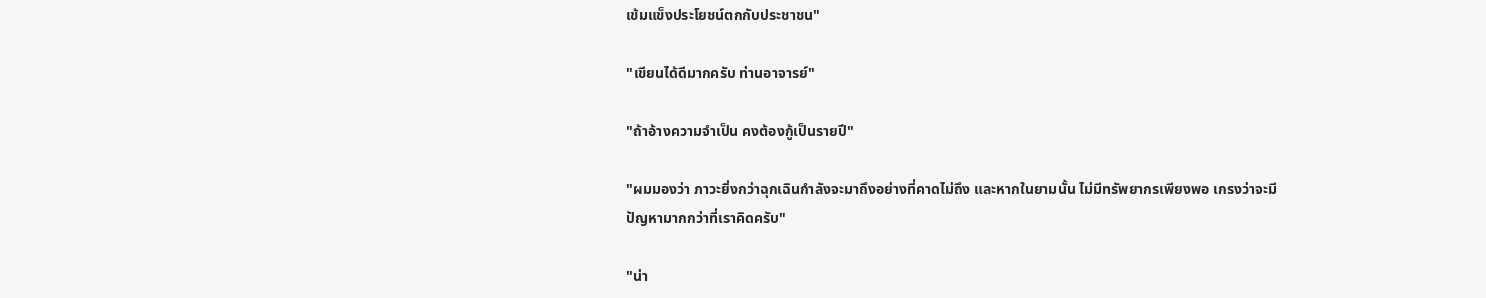เข้มแข็งประโยชน์ตกกับประชาชน"

"เขียนได้ดีมากครับ ท่านอาจารย์"

"ถ้าอ้างความจำเป็น คงต้องกู้เป็นรายปี"

"ผมมองว่า ภาวะยิ่งกว่าฉุกเฉินกำลังจะมาถึงอย่างที่คาดไม่ถึง และหากในยามนั้น ไม่มีทรัพยากรเพียงพอ เกรงว่าจะมีปัญหามากกว่าที่เราคิดครับ"

"น่า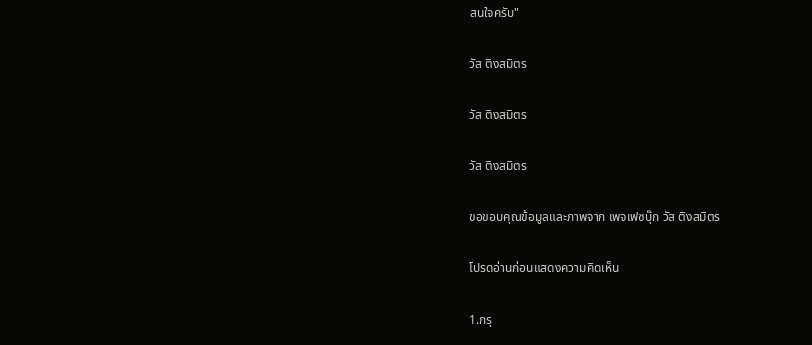สนใจครับ"

วัส ติงสมิตร

วัส ติงสมิตร

วัส ติงสมิตร

ขอขอบคุณข้อมูลและภาพจาก เพจเฟซบุ๊ก วัส ติงสมิตร

โปรดอ่านก่อนแสดงความคิดเห็น

1.กรุ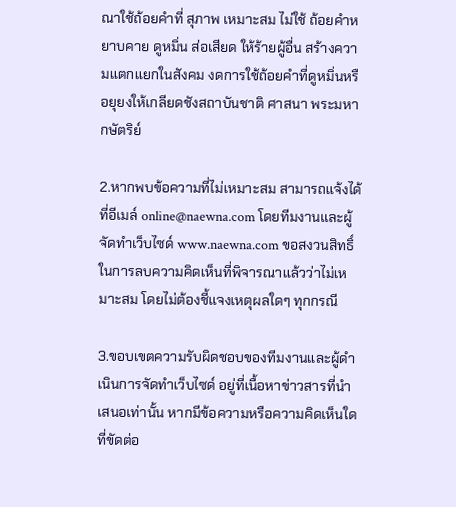ณาใช้ถ้อยคำที่ สุภาพ เหมาะสม ไม่ใช้ ถ้อยคำหยาบคาย ดูหมิ่น ส่อเสียด ให้ร้ายผู้อื่น สร้างความแตกแยกในสังคม งดการใช้ถ้อยคำที่ดูหมิ่นหรือยุยงให้เกลียดชังสถาบันชาติ ศาสนา พระมหากษัตริย์

2.หากพบข้อความที่ไม่เหมาะสม สามารถแจ้งได้ที่อีเมล์ online@naewna.com โดยทีมงานและผู้จัดทำเว็บไซด์ www.naewna.com ขอสงวนสิทธิ์ในการลบความคิดเห็นที่พิจารณาแล้วว่าไม่เหมาะสม โดยไม่ต้องชี้แจงเหตุผลใดๆ ทุกกรณี

3.ขอบเขตความรับผิดชอบของทีมงานและผู้ดำเนินการจัดทำเว็บไซด์ อยู่ที่เนื้อหาข่าวสารที่นำเสนอเท่านั้น หากมีข้อความหรือความคิดเห็นใดที่ขัดต่อ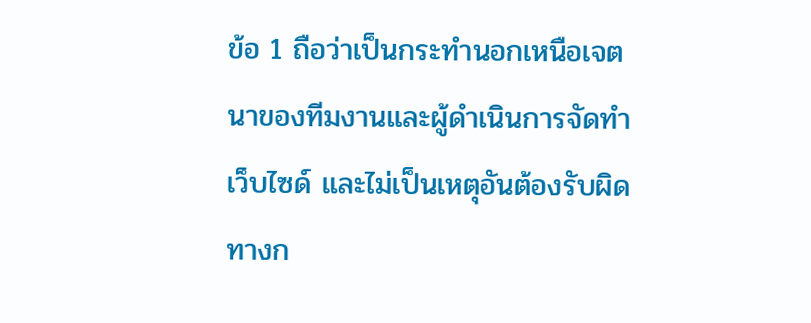ข้อ 1 ถือว่าเป็นกระทำนอกเหนือเจตนาของทีมงานและผู้ดำเนินการจัดทำเว็บไซด์ และไม่เป็นเหตุอันต้องรับผิดทางก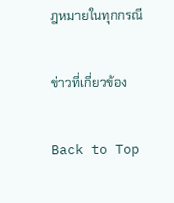ฎหมายในทุกกรณี

ข่าวที่เกี่ยวข้อง

Back to Top